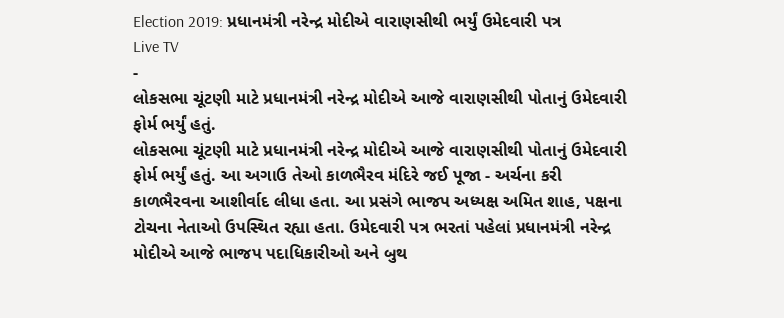Election 2019: પ્રધાનમંત્રી નરેન્દ્ર મોદીએ વારાણસીથી ભર્યું ઉમેદવારી પત્ર
Live TV
-
લોકસભા ચૂંટણી માટે પ્રધાનમંત્રી નરેન્દ્ર મોદીએ આજે વારાણસીથી પોતાનું ઉમેદવારી ફોર્મ ભર્યું હતું.
લોકસભા ચૂંટણી માટે પ્રધાનમંત્રી નરેન્દ્ર મોદીએ આજે વારાણસીથી પોતાનું ઉમેદવારી ફોર્મ ભર્યું હતું. આ અગાઉ તેઓ કાળભૈરવ મંદિરે જઈ પૂજા - અર્ચના કરી કાળભૈરવના આશીર્વાદ લીધા હતા. આ પ્રસંગે ભાજપ અધ્યક્ષ અમિત શાહ, પક્ષના ટોચના નેતાઓ ઉપસ્થિત રહ્યા હતા. ઉમેદવારી પત્ર ભરતાં પહેલાં પ્રધાનમંત્રી નરેન્દ્ર મોદીએ આજે ભાજપ પદાધિકારીઓ અને બુથ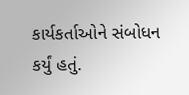કાર્યકર્તાઓને સંબોધન કર્યું હતું.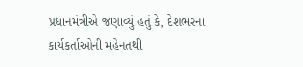પ્રધાનમંત્રીએ જણાવ્યું હતું કે, દેશભરના કાર્યકર્તાઓની મહેનતથી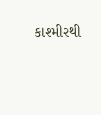કાશ્મીરથી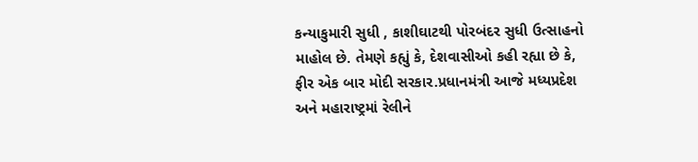કન્યાકુમારી સુધી , કાશીઘાટથી પોરબંદર સુધી ઉત્સાહનો માહોલ છે. તેમણે કહ્યું કે, દેશવાસીઓ કહી રહ્યા છે કે, ફીર એક બાર મોદી સરકાર.પ્રધાનમંત્રી આજે મધ્યપ્રદેશ અને મહારાષ્ટ્રમાં રેલીને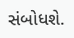સંબોધશે.